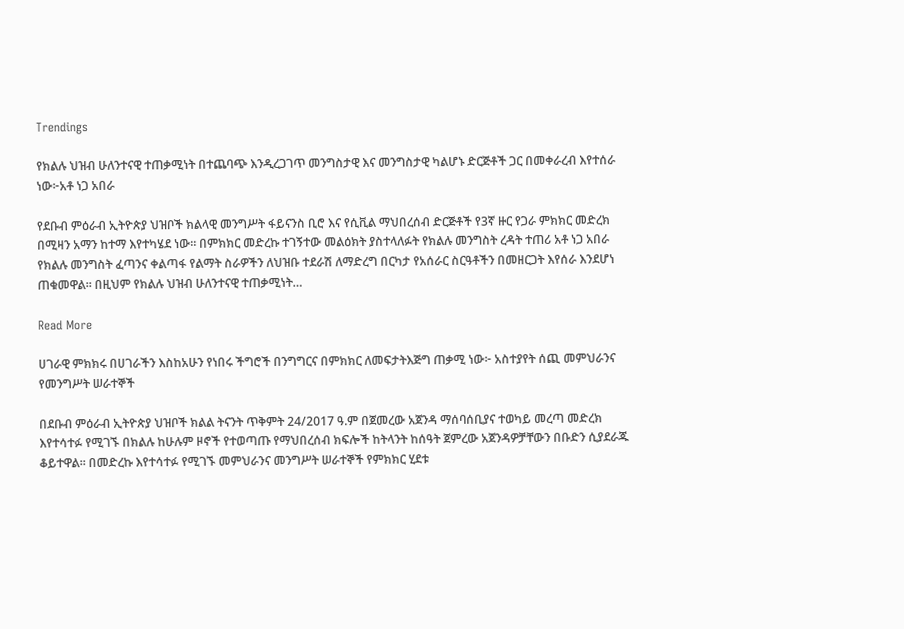Trendings

የክልሉ ህዝብ ሁለንተናዊ ተጠቃሚነት በተጨባጭ እንዲረጋገጥ መንግስታዊ እና መንግስታዊ ካልሆኑ ድርጅቶች ጋር በመቀራረብ እየተሰራ ነው፦አቶ ነጋ አበራ

የደቡብ ምዕራብ ኢትዮጵያ ህዝቦች ክልላዊ መንግሥት ፋይናንስ ቢሮ እና የሲቪል ማህበረሰብ ድርጅቶች የ3ኛ ዙር የጋራ ምክክር መድረክ በሚዛን አማን ከተማ እየተካሄደ ነው። በምክክር መድረኩ ተገኝተው መልዕክት ያስተላለፉት የክልሉ መንግስት ረዳት ተጠሪ አቶ ነጋ አበራ የክልሉ መንግስት ፈጣንና ቀልጣፋ የልማት ስራዎችን ለህዝቡ ተደራሽ ለማድረግ በርካታ የአሰራር ስርዓቶችን በመዘርጋት እየሰራ እንደሆነ ጠቁመዋል። በዚህም የክልሉ ህዝብ ሁለንተናዊ ተጠቃሚነት…

Read More

ሀገራዊ ምክክሩ በሀገራችን እስከአሁን የነበሩ ችግሮች በንግግርና በምክክር ለመፍታትእጅግ ጠቃሚ ነው፦ አስተያየት ሰጪ መምህራንና የመንግሥት ሠራተኞች

በደቡብ ምዕራብ ኢትዮጵያ ህዝቦች ክልል ትናንት ጥቅምት 24/2017 ዓ.ም በጀመረው አጀንዳ ማሰባሰቢያና ተወካይ መረጣ መድረክ እየተሳተፉ የሚገኙ በክልሉ ከሁሉም ዞኖች የተወጣጡ የማህበረሰብ ክፍሎች ከትላንት ከሰዓት ጀምረው አጀንዳዎቻቸውን በቡድን ሲያደራጁ ቆይተዋል፡፡ በመድረኩ እየተሳተፉ የሚገኙ መምህራንና መንግሥት ሠራተኞች የምክክር ሂደቱ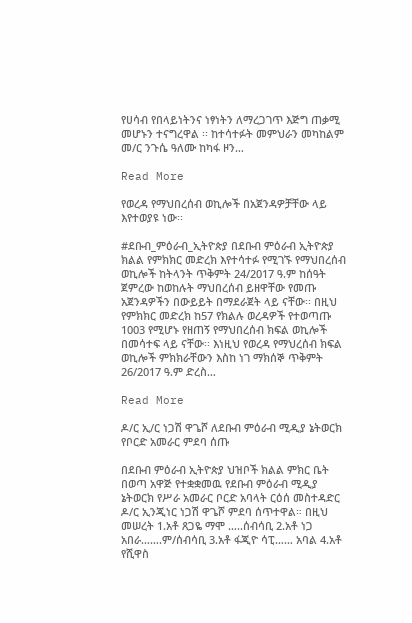የሀሳብ የበላይነትንና ነፃነትን ለማረጋገጥ እጅግ ጠቃሚ መሆኑን ተናግረዋል ፡፡ ከተሳተፉት መምህራን መካከልም መ/ር ንጉሴ ዓለሙ ከካፋ ዞን…

Read More

የወረዳ የማህበረሰብ ወኪሎች በአጀንዳዎቻቸው ላይ እየተወያዩ ነው፡፡

#ደቡብ_ምዕራብ_ኢትዮጵያ በደቡብ ምዕራብ ኢትዮጵያ ክልል የምክክር መድረክ እየተሳተፉ የሚገኙ የማህበረሰብ ወኪሎች ከትላንት ጥቅምት 24/2017 ዓ.ም ከሰዓት ጀምረው ከወከሉት ማህበረሰብ ይዘዋቸው የመጡ አጀንዳዎችን በውይይት በማደራጀት ላይ ናቸው፡፡ በዚህ የምክክር መድረክ ከ57 የክልሉ ወረዳዎች የተወጣጡ 1003 የሚሆኑ የዘጠኝ የማህበረሰብ ክፍል ወኪሎች በመሳተፍ ላይ ናቸው፡፡ እነዚህ የወረዳ የማህረሰብ ክፍል ወኪሎች ምክክራቸውን እስከ ነገ ማክሰኞ ጥቅምት 26/2017 ዓ.ም ድረስ…

Read More

ዶ/ር ኢ/ር ነጋሽ ዋጌሾ ለደቡብ ምዕራብ ሚዲያ ኔትወርክ የቦርድ አመራር ምደባ ሰጡ

በደቡብ ምዕራብ ኢትዮጵያ ህዝቦች ክልል ምክር ቤት በወጣ አዋጅ የተቋቋመዉ የደቡብ ምዕራብ ሚዲያ ኔትወርክ የሥራ አመራር ቦርድ አባላት ርዕሰ መስተዳድር ዶ/ር ኢንጂነር ነጋሽ ዋጌሾ ምደባ ሰጥተዋል። በዚህ መሠረት 1.አቶ ጸጋዬ ማሞ …..ሰብሳቢ 2.አቶ ነጋ አበራ…….ም/ሰብሳቢ 3.አቶ ፋጂዮ ሳፒ…… አባል 4.አቶ የሺዋስ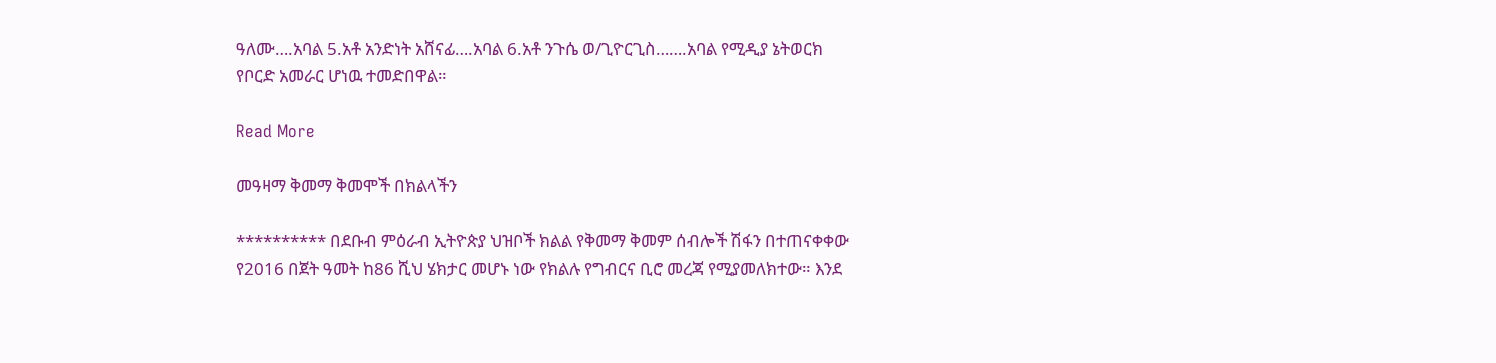ዓለሙ….አባል 5.አቶ አንድነት አሸናፊ….አባል 6.አቶ ንጉሴ ወ/ጊዮርጊስ…….አባል የሚዲያ ኔትወርክ የቦርድ አመራር ሆነዉ ተመድበዋል።

Read More

መዓዛማ ቅመማ ቅመሞች በክልላችን

********** በደቡብ ምዕራብ ኢትዮጵያ ህዝቦች ክልል የቅመማ ቅመም ሰብሎች ሽፋን በተጠናቀቀው የ2016 በጀት ዓመት ከ86 ሺህ ሄክታር መሆኑ ነው የክልሉ የግብርና ቢሮ መረጃ የሚያመለክተው። እንደ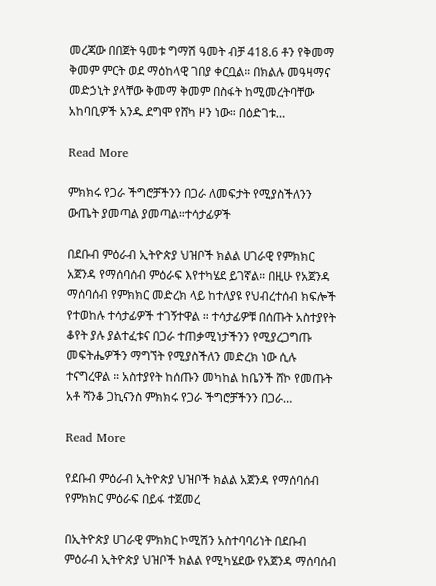መረጃው በበጀት ዓመቱ ግማሽ ዓመት ብቻ 418.6 ቶን የቅመማ ቅመም ምርት ወደ ማዕከላዊ ገበያ ቀርቧል። በክልሉ መዓዛማና መድኃኒት ያላቸው ቅመማ ቅመም በስፋት ከሚመረትባቸው አከባቢዎች አንዱ ደግሞ የሸካ ዞን ነው። በዕድገቱ…

Read More

ምክክሩ የጋራ ችግሮቻችንን በጋራ ለመፍታት የሚያስችለንን ውጤት ያመጣል ያመጣል።ተሳታፊዎች

በደቡብ ምዕራብ ኢትዮጵያ ህዝቦች ክልል ሀገራዊ የምክክር አጀንዳ የማሰባሰብ ምዕራፍ እየተካሄደ ይገኛል። በዚሁ የአጀንዳ ማሰባሰብ የምክክር መድረክ ላይ ከተለያዩ የህብረተሰብ ክፍሎች የተወከሉ ተሳታፊዎች ተገኝተዋል ። ተሳታፊዎቹ በሰጡት አስተያየት ቆየት ያሉ ያልተፈቱና በጋራ ተጠቃሚነታችንን የሚያረጋግጡ መፍትሔዎችን ማግኘት የሚያስችለን መድረክ ነው ሲሉ ተናግረዋል ። አስተያየት ከሰጡን መካከል ከቤንች ሸኮ የመጡት አቶ ሻንቆ ጋኪናንስ ምክክሩ የጋራ ችግሮቻችንን በጋራ…

Read More

የደቡብ ምዕራብ ኢትዮጵያ ህዝቦች ክልል አጀንዳ የማሰባሰብ የምክክር ምዕራፍ በይፋ ተጀመረ

በኢትዮጵያ ሀገራዊ ምክክር ኮሚሽን አስተባባሪነት በደቡብ ምዕራብ ኢትዮጵያ ህዝቦች ክልል የሚካሄደው የአጀንዳ ማሰባሰብ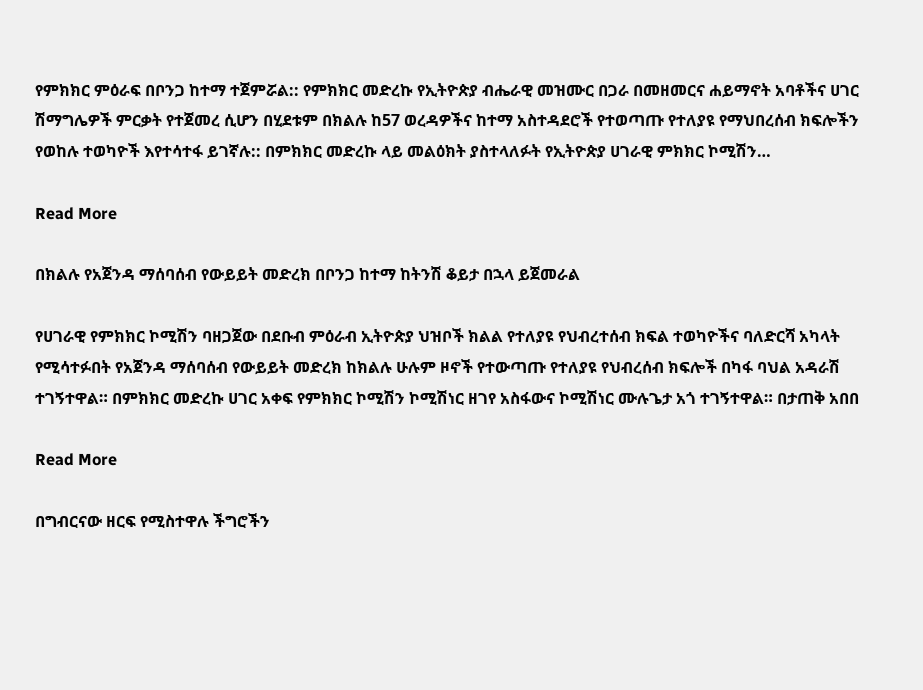የምክክር ምዕራፍ በቦንጋ ከተማ ተጀምሯል:: የምክክር መድረኩ የኢትዮጵያ ብሔራዊ መዝሙር በጋራ በመዘመርና ሐይማኖት አባቶችና ሀገር ሽማግሌዎች ምርቃት የተጀመረ ሲሆን በሂደቱም በክልሉ ከ57 ወረዳዎችና ከተማ አስተዳደሮች የተወጣጡ የተለያዩ የማህበረሰብ ክፍሎችን የወከሉ ተወካዮች እየተሳተፋ ይገኛሉ:: በምክክር መድረኩ ላይ መልዕክት ያስተላለፉት የኢትዮጵያ ሀገራዊ ምክክር ኮሚሽን…

Read More

በክልሉ የአጀንዳ ማሰባሰብ የውይይት መድረክ በቦንጋ ከተማ ከትንሽ ቆይታ በኋላ ይጀመራል

የሀገራዊ የምክክር ኮሚሽን ባዘጋጀው በደቡብ ምዕራብ ኢትዮጵያ ህዝቦች ክልል የተለያዩ የህብረተሰብ ክፍል ተወካዮችና ባለድርሻ አካላት የሚሳተፉበት የአጀንዳ ማሰባሰብ የውይይት መድረክ ከክልሉ ሁሉም ዞኖች የተውጣጡ የተለያዩ የህብረሰብ ክፍሎች በካፋ ባህል አዳራሽ ተገኝተዋል። በምክክር መድረኩ ሀገር አቀፍ የምክክር ኮሚሽን ኮሚሽነር ዘገየ አስፋውና ኮሚሽነር ሙሉጌታ አጎ ተገኝተዋል። በታጠቅ አበበ

Read More

በግብርናው ዘርፍ የሚስተዋሉ ችግሮችን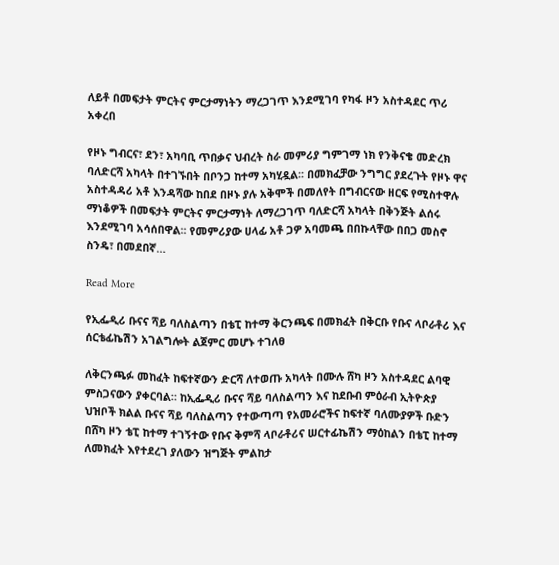ለይቶ በመፍታት ምርትና ምርታማነትን ማረጋገጥ እንደሚገባ የካፋ ዞን አስተዳደር ጥሪ አቀረበ

የዞኑ ግብርና፣ ደን፣ አካባቢ ጥበቃና ህብረት ስራ መምሪያ ግምገማ ነክ የንቅናቄ መድረክ ባለድርሻ አካላት በተገኙበት በቦንጋ ከተማ አካሂዷል፡፡ በመክፈቻው ንግግር ያደረጉት የዞኑ ዋና አስተዳዳሪ አቶ እንዳሻው ከበደ በዞኑ ያሉ አቅሞች በመለየት በግብርናው ዘርፍ የሚስተዋሉ ማነቆዎች በመፍታት ምርትና ምርታማነት ለማረጋገጥ ባለድርሻ አካላት በቅንጅት ልሰሩ እንደሚገባ አሳሰበዋል፡፡ የመምሪያው ሀላፊ አቶ ጋዎ አባመጫ በበኩላቸው በበጋ መስኖ ስንዴ፣ በመደበኛ…

Read More

የኢፌዲሪ ቡናና ሻይ ባለስልጣን በቴፒ ከተማ ቅርንጫፍ በመክፈት በቅርቡ የቡና ላቦራቶሪ እና ሰርቴፊኬሽን አገልግሎት ልጀምር መሆኑ ተገለፀ

ለቅርንጫፉ መከፈት ከፍተኛውን ድርሻ ለተወጡ አካላት በሙሉ ሸካ ዞን አስተዳደር ልባዊ ምስጋናውን ያቀርባል። ከኢፌዲሪ ቡናና ሻይ ባለስልጣን እና ከደቡብ ምዕራብ ኢትዮጵያ ህዝቦች ክልል ቡናና ሻይ ባለስልጣን የተውጣጣ የአመራሮችና ከፍተኛ ባለሙያዎች ቡድን በሸካ ዞን ቴፒ ከተማ ተገኝተው የቡና ቅምሻ ላቦራቶሪና ሠርተፊኬሽን ማዕከልን በቴፒ ከተማ ለመክፈት እየተደረገ ያለውን ዝግጅት ምልከታ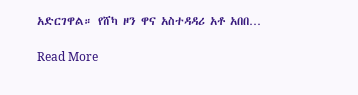አድርገዋል። የሸካ ዞን ዋና አስተዳዳሪ አቶ አበበ…

Read More